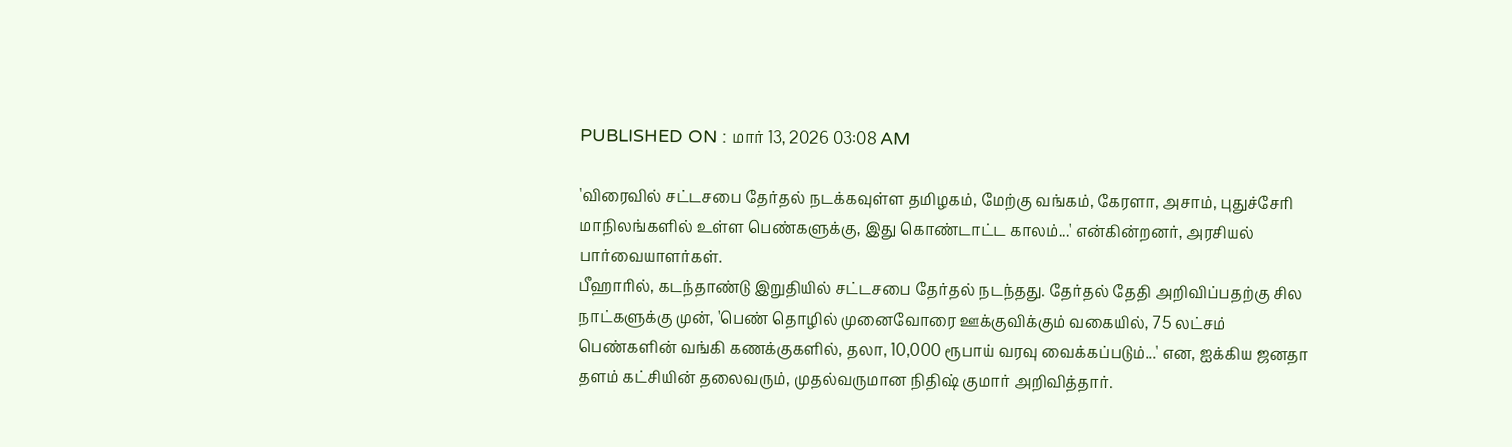PUBLISHED ON : மார் 13, 2026 03:08 AM

'விரைவில் சட்டசபை தேர்தல் நடக்கவுள்ள தமிழகம், மேற்கு வங்கம், கேரளா, அசாம், புதுச்சேரி மாநிலங்களில் உள்ள பெண்களுக்கு, இது கொண்டாட்ட காலம்...' என்கின்றனர், அரசியல் பார்வையாளர்கள்.
பீஹாரில், கடந்தாண்டு இறுதியில் சட்டசபை தேர்தல் நடந்தது. தேர்தல் தேதி அறிவிப்பதற்கு சில நாட்களுக்கு முன், 'பெண் தொழில் முனைவோரை ஊக்குவிக்கும் வகையில், 75 லட்சம் பெண்களின் வங்கி கணக்குகளில், தலா, 10,000 ரூபாய் வரவு வைக்கப்படும்...' என, ஐக்கிய ஜனதா தளம் கட்சியின் தலைவரும், முதல்வருமான நிதிஷ் குமார் அறிவித்தார்.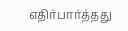எதிர்பார்த்தது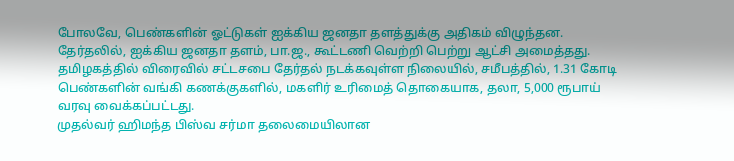போலவே, பெண்களின் ஓட்டுகள் ஐக்கிய ஜனதா தளத்துக்கு அதிகம் விழுந்தன. தேர்தலில், ஐக்கிய ஜனதா தளம், பா.ஜ., கூட்டணி வெற்றி பெற்று ஆட்சி அமைத்தது.
தமிழகத்தில் விரைவில் சட்டசபை தேர்தல் நடக்கவுள்ள நிலையில், சமீபத்தில், 1.31 கோடி பெண்களின் வங்கி கணக்குகளில், மகளிர் உரிமைத் தொகையாக, தலா, 5,000 ரூபாய் வரவு வைக்கப்பட்டது.
முதல்வர் ஹிமந்த பிஸ்வ சர்மா தலைமையிலான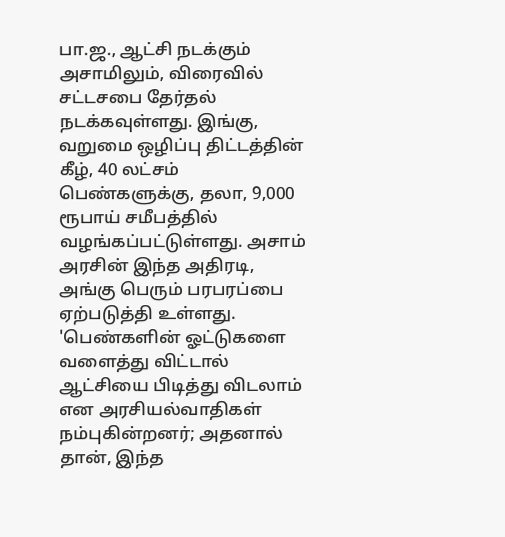பா.ஜ., ஆட்சி நடக்கும் அசாமிலும், விரைவில் சட்டசபை தேர்தல் நடக்கவுள்ளது. இங்கு, வறுமை ஒழிப்பு திட்டத்தின் கீழ், 40 லட்சம் பெண்களுக்கு, தலா, 9,000 ரூபாய் சமீபத்தில் வழங்கப்பட்டுள்ளது. அசாம் அரசின் இந்த அதிரடி, அங்கு பெரும் பரபரப்பை ஏற்படுத்தி உள்ளது.
'பெண்களின் ஓட்டுகளை வளைத்து விட்டால் ஆட்சியை பிடித்து விடலாம் என அரசியல்வாதிகள் நம்புகின்றனர்; அதனால் தான், இந்த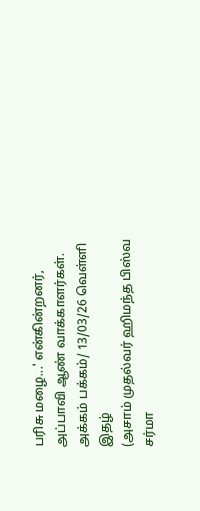பரிசு மழை...' என்கின்றனர், அப்பாவி ஆண் வாக்காளர்கள்.
அக்கம் பக்கம்/ 13/03/26 வெள்ளி இதழ்
(அசாம் முதல்வர் ஹிமந்த பிஸ்வ சர்மா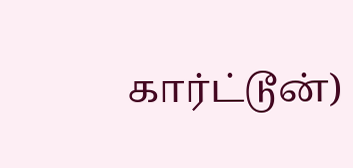கார்ட்டூன்)